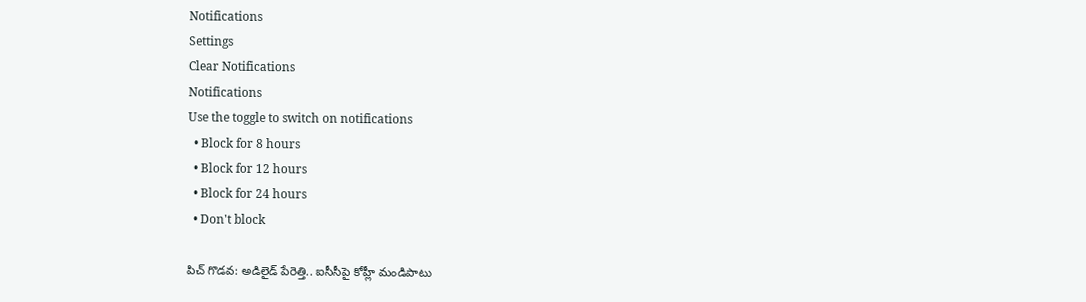Notifications
Settings
Clear Notifications
Notifications
Use the toggle to switch on notifications
  • Block for 8 hours
  • Block for 12 hours
  • Block for 24 hours
  • Don't block

పిచ్ గొడవ: అడిలైడ్ పేరెత్తి.. ఐసీసీపై కోహ్లీ మండిపాటు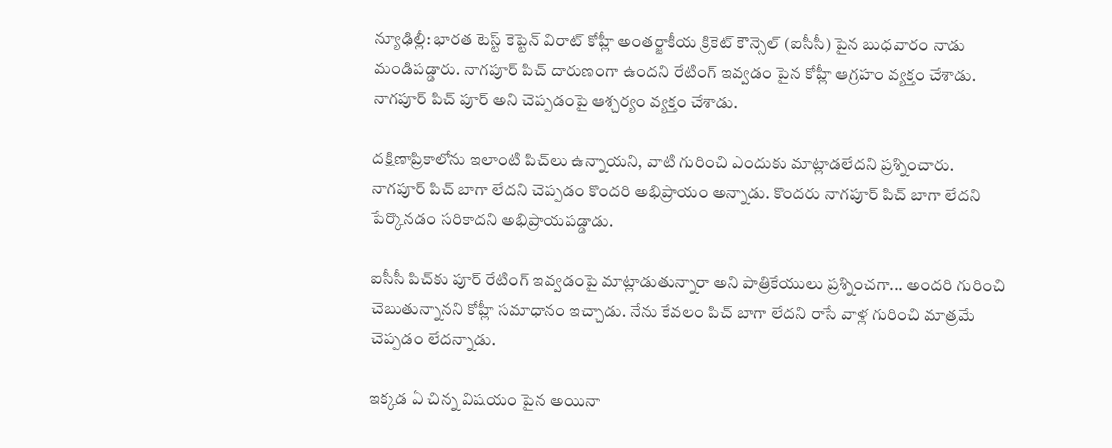న్యూఢిల్లీ: భారత టెస్ట్ కెప్టెన్ విరాట్ కోహ్లీ అంతర్జాకీయ క్రికెట్ కౌన్సెల్ (ఐసీసీ) పైన బుధవారం నాడు మండిపడ్డారు. నాగపూర్ పిచ్ దారుణంగా ఉందని రేటింగ్ ఇవ్వడం పైన కోహ్లీ ఆగ్రహం వ్యక్తం చేశాడు. నాగపూర్ పిచ్ పూర్ అని చెప్పడంపై ఆశ్చర్యం వ్యక్తం చేశాడు.

దక్షిణాప్రికాలోను ఇలాంటి పిచ్‌లు ఉన్నాయని, వాటి గురించి ఎందుకు మాట్లాడలేదని ప్రశ్నించారు. నాగపూర్ పిచ్ బాగా లేదని చెప్పడం కొందరి అభిప్రాయం అన్నాడు. కొందరు నాగపూర్ పిచ్ బాగా లేదని పేర్కొనడం సరికాదని అభిప్రాయపడ్డాడు.

ఐసీసీ పిచ్‌కు పూర్ రేటింగ్ ఇవ్వడంపై మాట్లాడుతున్నారా అని పాత్రికేయులు ప్రశ్నించగా... అందరి గురించి చెబుతున్నానని కోహ్లీ సమాధానం ఇచ్చాడు. నేను కేవలం పిచ్ బాగా లేదని రాసే వాళ్ల గురించి మాత్రమే చెప్పడం లేదన్నాడు.

ఇక్కడ ఏ చిన్న విషయం పైన అయినా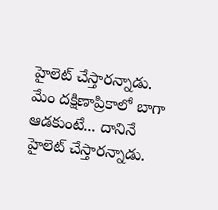హైలెట్ చేస్తారన్నాడు. మేం దక్షిణాప్రికాలో బాగా ఆడకుంటే... దానినే హైలెట్ చేస్తారన్నాడు.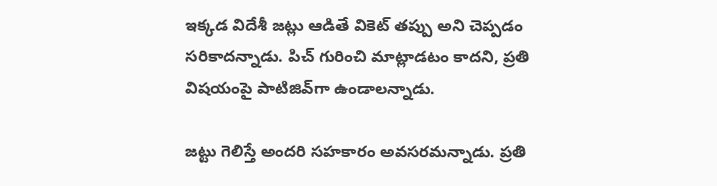ఇక్కడ విదేశీ జట్లు ఆడితే వికెట్ తప్పు అని చెప్పడం సరికాదన్నాడు. పిచ్ గురించి మాట్లాడటం కాదని, ప్రతి విషయంపై పాటిజివ్‌గా ఉండాలన్నాడు.

జట్టు గెలిస్తే అందరి సహకారం అవసరమన్నాడు. ప్రతి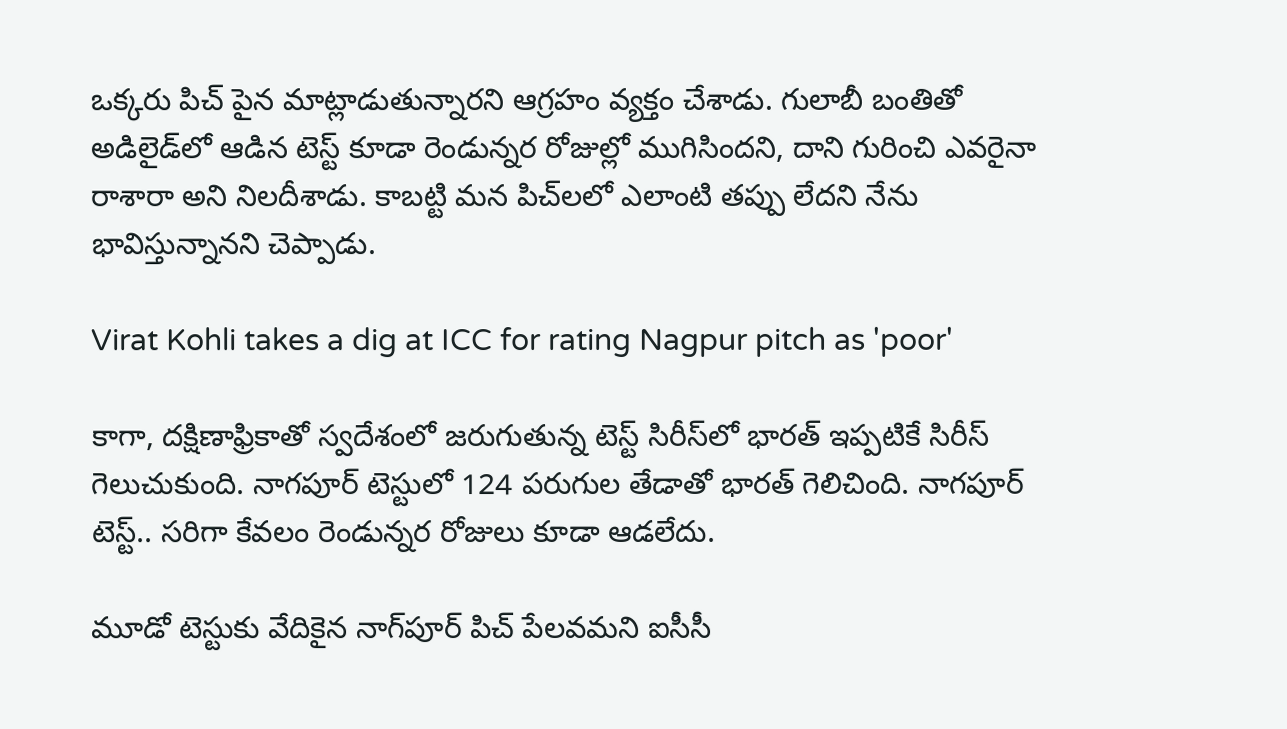ఒక్కరు పిచ్ పైన మాట్లాడుతున్నారని ఆగ్రహం వ్యక్తం చేశాడు. గులాబీ బంతితో అడిలైడ్‌లో ఆడిన టెస్ట్ కూడా రెండున్నర రోజుల్లో ముగిసిందని, దాని గురించి ఎవరైనా రాశారా అని నిలదీశాడు. కాబట్టి మన పిచ్‌లలో ఎలాంటి తప్పు లేదని నేను భావిస్తున్నానని చెప్పాడు.

Virat Kohli takes a dig at ICC for rating Nagpur pitch as 'poor'

కాగా, దక్షిణాఫ్రికాతో స్వదేశంలో జరుగుతున్న టెస్ట్ సిరీస్‌లో భారత్ ఇప్పటికే సిరీస్ గెలుచుకుంది. నాగపూర్ టెస్టులో 124 పరుగుల తేడాతో భారత్ గెలిచింది. నాగపూర్ టెస్ట్.. సరిగా కేవలం రెండున్నర రోజులు కూడా ఆడలేదు.

మూడో టెస్టుకు వేదికైన నాగ్‌పూర్‌ పిచ్‌ పేలవమని ఐసీసీ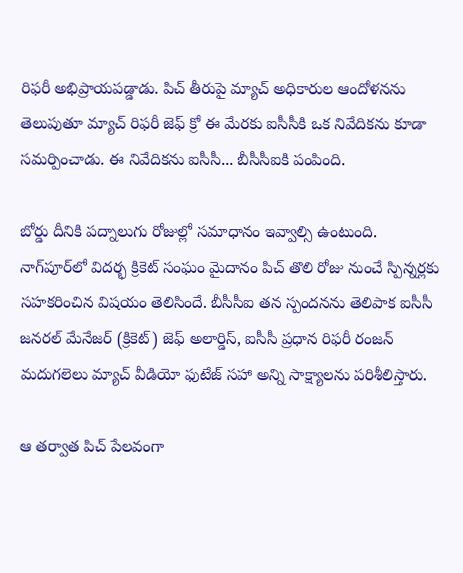రిఫరీ అభిప్రాయపడ్డాడు. పిచ్‌ తీరుపై మ్యాచ్‌ అధికారుల ఆందోళనను తెలుపుతూ మ్యాచ్‌ రిఫరీ జెఫ్‌ క్రో ఈ మేరకు ఐసీసీకి ఒక నివేదికను కూడా సమర్పించాడు. ఈ నివేదికను ఐసీసీ... బీసీసీఐకి పంపింది.

బోర్డు దీనికి పద్నాలుగు రోజుల్లో సమాధానం ఇవ్వాల్సి ఉంటుంది. నాగ్‌పూర్‌లో విదర్భ క్రికెట్‌ సంఘం మైదానం పిచ్‌ తొలి రోజు నుంచే స్పిన్నర్లకు సహకరించిన విషయం తెలిసిందే. బీసీసీఐ తన స్పందనను తెలిపాక ఐసీసీ జనరల్‌ మేనేజర్‌ (క్రికెట్‌) జెఫ్‌ అలార్డిస్‌, ఐసీసీ ప్రధాన రిఫరీ రంజన్‌ మదుగలెలు మ్యాచ్‌ వీడియో ఫుటేజ్‌ సహా అన్ని సాక్ష్యాలను పరిశీలిస్తారు.

ఆ తర్వాత పిచ్‌ పేలవంగా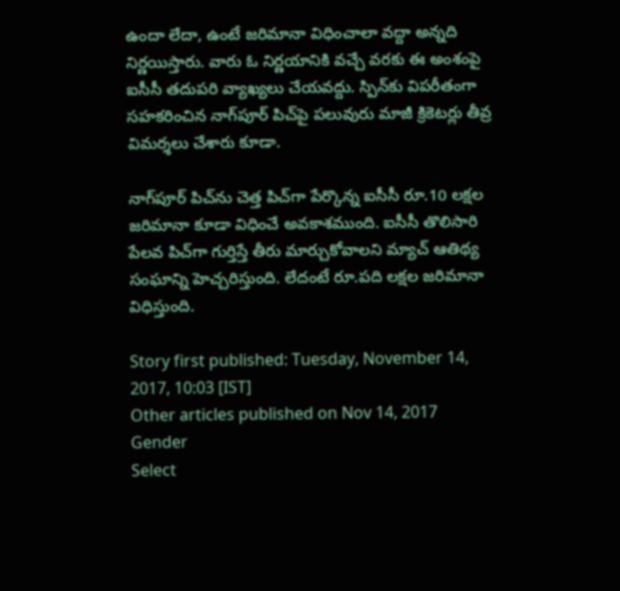ఉందా లేదా, ఉంటే జరిమానా విధించాలా వద్దా అన్నది నిర్ణయిస్తారు. వారు ఓ నిర్ణయానికి వచ్చే వరకు ఈ అంశంపై ఐసీసీ తదుపరి వ్యాఖ్యలు చేయవద్దు. స్పిన్‌కు విపరీతంగా సహకరించిన నాగ్‌పూర్‌ పిచ్‌పై పలువురు మాజీ క్రికెటర్లు తీవ్ర విమర్శలు చేశారు కూడా.

నాగ్‌పూర్‌ పిచ్‌ను చెత్త పిచ్‌గా పేర్కొన్న ఐసీసీ రూ.10 లక్షల జరిమానా కూడా విధించే అవకాశముంది. ఐసీసీ తొలిసారి పేలవ పిచ్‌గా గుర్తిస్తే తీరు మార్చుకోవాలని మ్యాచ్‌ ఆతిథ్య సంఘాన్ని హెచ్చరిస్తుంది. లేదంటే రూ.పది లక్షల జరిమానా విధిస్తుంది.

Story first published: Tuesday, November 14, 2017, 10:03 [IST]
Other articles published on Nov 14, 2017
Gender
Select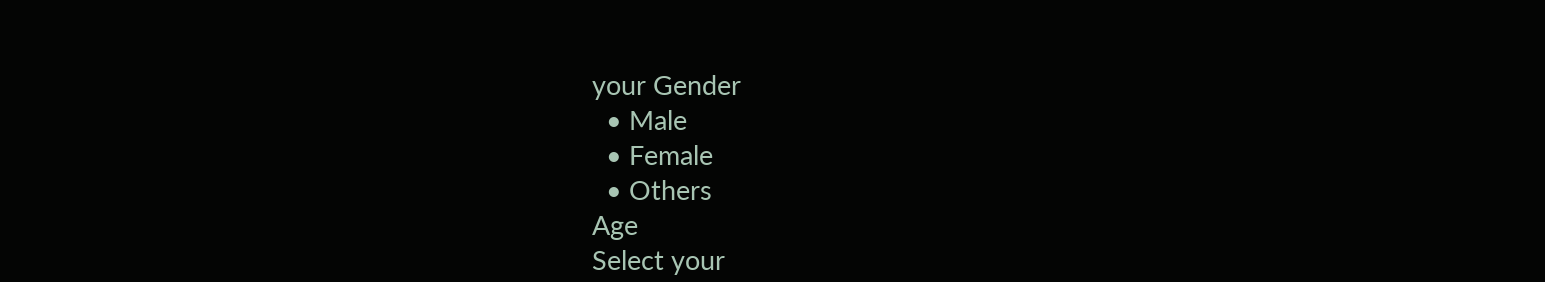your Gender
  • Male
  • Female
  • Others
Age
Select your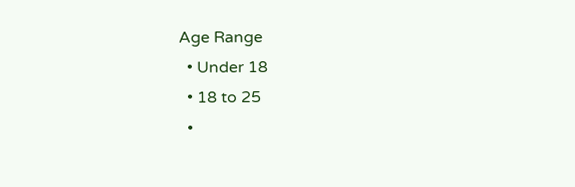Age Range
  • Under 18
  • 18 to 25
  •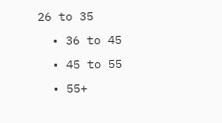26 to 35
  • 36 to 45
  • 45 to 55
  • 55+